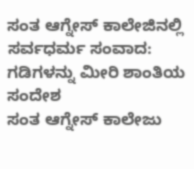ಸಂತ ಆಗ್ನೇಸ್ ಕಾಲೇಜಿನಲ್ಲಿ ಸರ್ವಧರ್ಮ ಸಂವಾದ: ಗಡಿಗಳನ್ನು ಮೀರಿ ಶಾಂತಿಯ ಸಂದೇಶ
ಸಂತ ಆಗ್ನೇಸ್ ಕಾಲೇಜು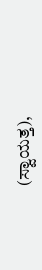(ಸ್ವಾಯತ್ತ),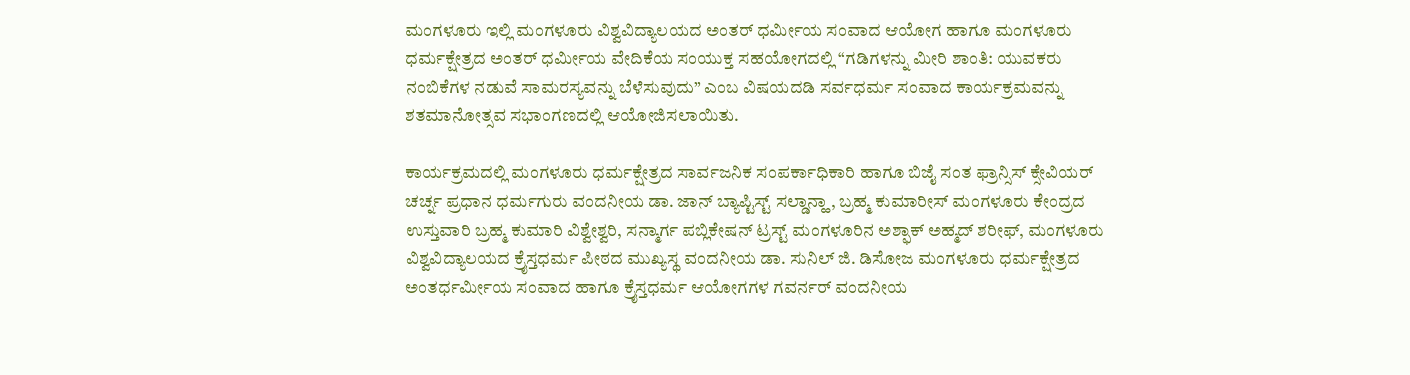ಮಂಗಳೂರು ಇಲ್ಲಿ ಮಂಗಳೂರು ವಿಶ್ವವಿದ್ಯಾಲಯದ ಅಂತರ್ ಧರ್ಮೀಯ ಸಂವಾದ ಆಯೋಗ ಹಾಗೂ ಮಂಗಳೂರು ಧರ್ಮಕ್ಷೇತ್ರದ ಅಂತರ್ ಧರ್ಮೀಯ ವೇದಿಕೆಯ ಸಂಯುಕ್ತ ಸಹಯೋಗದಲ್ಲಿ “ಗಡಿಗಳನ್ನು ಮೀರಿ ಶಾಂತಿ: ಯುವಕರು ನಂಬಿಕೆಗಳ ನಡುವೆ ಸಾಮರಸ್ಯವನ್ನು ಬೆಳೆಸುವುದು” ಎಂಬ ವಿಷಯದಡಿ ಸರ್ವಧರ್ಮ ಸಂವಾದ ಕಾರ್ಯಕ್ರಮವನ್ನು ಶತಮಾನೋತ್ಸವ ಸಭಾಂಗಣದಲ್ಲಿ ಆಯೋಜಿಸಲಾಯಿತು.

ಕಾರ್ಯಕ್ರಮದಲ್ಲಿ ಮಂಗಳೂರು ಧರ್ಮಕ್ಷೇತ್ರದ ಸಾರ್ವಜನಿಕ ಸಂಪರ್ಕಾಧಿಕಾರಿ ಹಾಗೂ ಬಿಜೈ ಸಂತ ಫ್ರಾನ್ಸಿಸ್ ಕ್ಸೇವಿಯರ್ ಚರ್ಚ್ನ ಪ್ರಧಾನ ಧರ್ಮಗುರು ವಂದನೀಯ ಡಾ. ಜಾನ್ ಬ್ಯಾಪ್ಟಿಸ್ಟ್ ಸಲ್ಡಾನ್ಹಾ, ಬ್ರಹ್ಮ ಕುಮಾರೀಸ್ ಮಂಗಳೂರು ಕೇಂದ್ರದ ಉಸ್ತುವಾರಿ ಬ್ರಹ್ಮ ಕುಮಾರಿ ವಿಶ್ವೇಶ್ವರಿ, ಸನ್ಮಾರ್ಗ ಪಬ್ಲಿಕೇಷನ್ ಟ್ರಸ್ಟ್ ಮಂಗಳೂರಿನ ಅಶ್ಫಾಕ್ ಅಹ್ಮದ್ ಶರೀಫ್, ಮಂಗಳೂರು ವಿಶ್ವವಿದ್ಯಾಲಯದ ಕ್ರೈಸ್ತಧರ್ಮ ಪೀಠದ ಮುಖ್ಯಸ್ಥ ವಂದನೀಯ ಡಾ. ಸುನಿಲ್ ಜಿ. ಡಿಸೋಜ ಮಂಗಳೂರು ಧರ್ಮಕ್ಷೇತ್ರದ ಅಂತರ್ಧರ್ಮೀಯ ಸಂವಾದ ಹಾಗೂ ಕ್ರೈಸ್ತಧರ್ಮ ಆಯೋಗಗಳ ಗವರ್ನರ್ ವಂದನೀಯ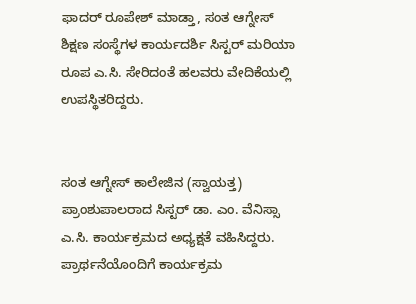ಫಾದರ್ ರೂಪೇಶ್ ಮಾಡ್ತಾ, ಸಂತ ಆಗ್ನೇಸ್ ಶಿಕ್ಷಣ ಸಂಸ್ಥೆಗಳ ಕಾರ್ಯದರ್ಶಿ ಸಿಸ್ಟರ್ ಮರಿಯಾ ರೂಪ ಎ.ಸಿ. ಸೇರಿದಂತೆ ಹಲವರು ವೇದಿಕೆಯಲ್ಲಿ ಉಪಸ್ಥಿತರಿದ್ದರು.


ಸಂತ ಆಗ್ನೇಸ್ ಕಾಲೇಜಿನ (ಸ್ವಾಯತ್ತ) ಪ್ರಾಂಶುಪಾಲರಾದ ಸಿಸ್ಟರ್ ಡಾ. ಎಂ. ವೆನಿಸ್ಸಾ ಎ.ಸಿ. ಕಾರ್ಯಕ್ರಮದ ಅಧ್ಯಕ್ಷತೆ ವಹಿಸಿದ್ದರು. ಪ್ರಾರ್ಥನೆಯೊಂದಿಗೆ ಕಾರ್ಯಕ್ರಮ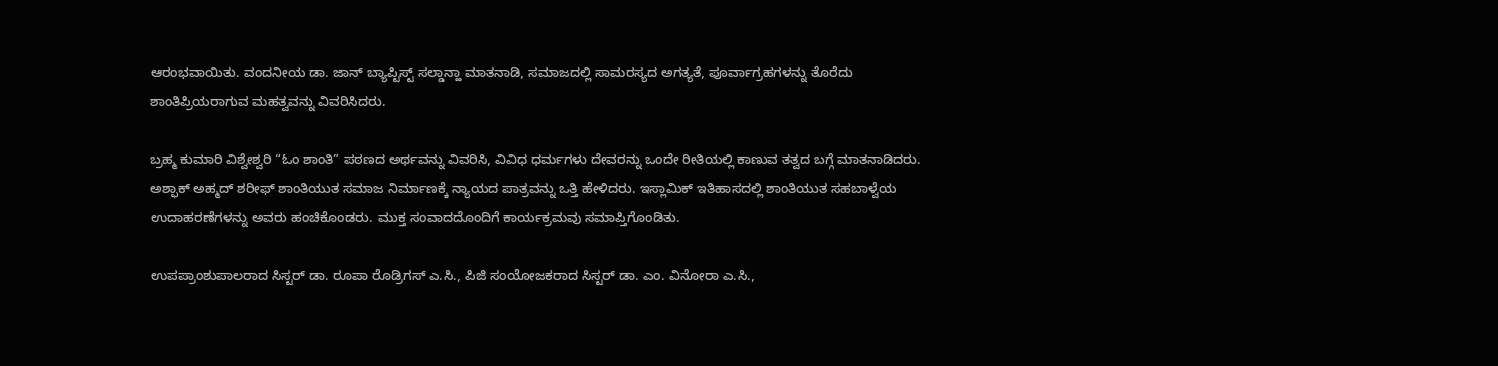ಆರಂಭವಾಯಿತು. ವಂದನೀಯ ಡಾ. ಜಾನ್ ಬ್ಯಾಪ್ಟಿಸ್ಟ್ ಸಲ್ಡಾನ್ಹಾ ಮಾತನಾಡಿ, ಸಮಾಜದಲ್ಲಿ ಸಾಮರಸ್ಯದ ಅಗತ್ಯತೆ, ಪೂರ್ವಾಗ್ರಹಗಳನ್ನು ತೊರೆದು ಶಾಂತಿಪ್ರಿಯರಾಗುವ ಮಹತ್ವವನ್ನು ವಿವರಿಸಿದರು.

ಬ್ರಹ್ಮ ಕುಮಾರಿ ವಿಶ್ವೇಶ್ವರಿ “ಓಂ ಶಾಂತಿ” ಪಠಣದ ಅರ್ಥವನ್ನು ವಿವರಿಸಿ, ವಿವಿಧ ಧರ್ಮಗಳು ದೇವರನ್ನು ಒಂದೇ ರೀತಿಯಲ್ಲಿ ಕಾಣುವ ತತ್ವದ ಬಗ್ಗೆ ಮಾತನಾಡಿದರು. ಅಶ್ಫಾಕ್ ಅಹ್ಮದ್ ಶರೀಫ್ ಶಾಂತಿಯುತ ಸಮಾಜ ನಿರ್ಮಾಣಕ್ಕೆ ನ್ಯಾಯದ ಪಾತ್ರವನ್ನು ಒತ್ತಿ ಹೇಳಿದರು. ಇಸ್ಲಾಮಿಕ್ ಇತಿಹಾಸದಲ್ಲಿ ಶಾಂತಿಯುತ ಸಹಬಾಳ್ವೆಯ ಉದಾಹರಣೆಗಳನ್ನು ಅವರು ಹಂಚಿಕೊಂಡರು. ಮುಕ್ತ ಸಂವಾದದೊಂದಿಗೆ ಕಾರ್ಯಕ್ರಮವು ಸಮಾಪ್ತಿಗೊಂಡಿತು.

ಉಪಪ್ರಾಂಶುಪಾಲರಾದ ಸಿಸ್ಟರ್ ಡಾ. ರೂಪಾ ರೊಡ್ರಿಗಸ್ ಎ.ಸಿ., ಪಿಜಿ ಸಂಯೋಜಕರಾದ ಸಿಸ್ಟರ್ ಡಾ. ಎಂ. ವಿನೋರಾ ಎ.ಸಿ.,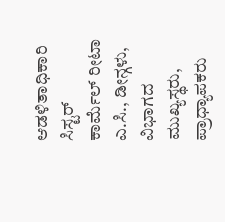ಆಡಳಿತಾಧಿಕಾರಿ ಸಿಸ್ಟರ್ ಕಾರ್ಮೆಲ್ ರೀಟಾ ಎ.ಸಿ., ಡೀನ್ಗಳು, ವಿಭಾಗದ ಮುಖ್ಯಸ್ಥರು, ಪ್ರಾಧ್ಯಾಪಕರು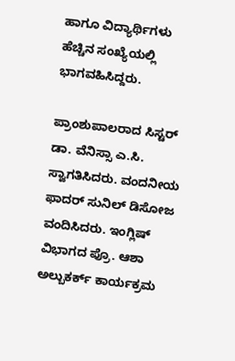ಹಾಗೂ ವಿದ್ಯಾರ್ಥಿಗಳು ಹೆಚ್ಚಿನ ಸಂಖ್ಯೆಯಲ್ಲಿ ಭಾಗವಹಿಸಿದ್ದರು.

ಪ್ರಾಂಶುಪಾಲರಾದ ಸಿಸ್ಟರ್ ಡಾ. ವೆನಿಸ್ಸಾ ಎ.ಸಿ. ಸ್ವಾಗತಿಸಿದರು. ವಂದನೀಯ ಫಾದರ್ ಸುನಿಲ್ ಡಿಸೋಜ ವಂದಿಸಿದರು. ಇಂಗ್ಲಿಷ್ ವಿಭಾಗದ ಪ್ರೊ. ಆಶಾ ಅಲ್ಬುಕರ್ಕ್ ಕಾರ್ಯಕ್ರಮ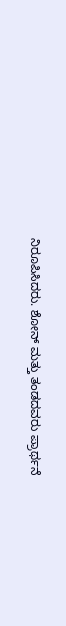ನಿರೂಪಿಸಿದರು. ಶೋನ್ ಮತ್ತು ತಂಡದವರು ಪ್ರಾರ್ಥನೆ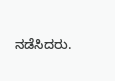ನಡೆಸಿದರು.